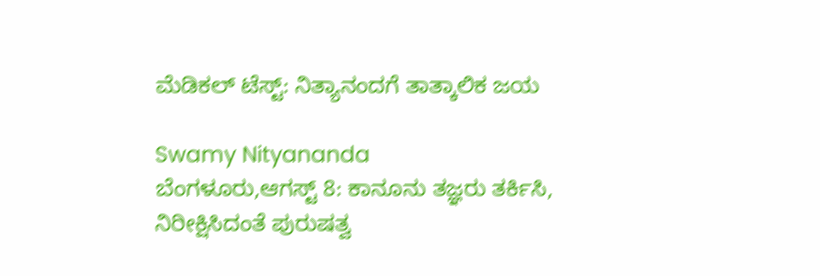ಮೆಡಿಕಲ್ ಟೆಸ್ಟ್: ನಿತ್ಯಾನಂದಗೆ ತಾತ್ಕಾಲಿಕ ಜಯ

Swamy Nityananda
ಬೆಂಗಳೂರು,ಆಗಸ್ಟ್ 8: ಕಾನೂನು ತಜ್ಞರು ತರ್ಕಿಸಿ, ನಿರೀಕ್ಷಿಸಿದಂತೆ ಪುರುಷತ್ವ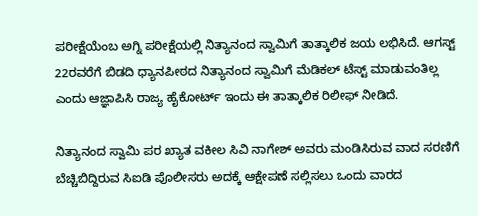ಪರೀಕ್ಷೆಯೆಂಬ ಅಗ್ನಿ ಪರೀಕ್ಷೆಯಲ್ಲಿ ನಿತ್ಯಾನಂದ ಸ್ವಾಮಿಗೆ ತಾತ್ಕಾಲಿಕ ಜಯ ಲಭಿಸಿದೆ. ಆಗಸ್ಟ್ 22ರವರೆಗೆ ಬಿಡದಿ ಧ್ಯಾನಪೀಠದ ನಿತ್ಯಾನಂದ ಸ್ವಾಮಿಗೆ ಮೆಡಿಕಲ್ ಟೆಸ್ಟ್ ಮಾಡುವಂತಿಲ್ಲ ಎಂದು ಆಜ್ಞಾಪಿಸಿ ರಾಜ್ಯ ಹೈಕೋರ್ಟ್ ಇಂದು ಈ ತಾತ್ಕಾಲಿಕ ರಿಲೀಫ್ ನೀಡಿದೆ.

ನಿತ್ಯಾನಂದ ಸ್ವಾಮಿ ಪರ ಖ್ಯಾತ ವಕೀಲ ಸಿವಿ ನಾಗೇಶ್ ಅವರು ಮಂಡಿಸಿರುವ ವಾದ ಸರಣಿಗೆ ಬೆಚ್ಚಿಬಿದ್ದಿರುವ ಸಿಐಡಿ ಪೊಲೀಸರು ಅದಕ್ಕೆ ಆಕ್ಷೇಪಣೆ ಸಲ್ಲಿಸಲು ಒಂದು ವಾರದ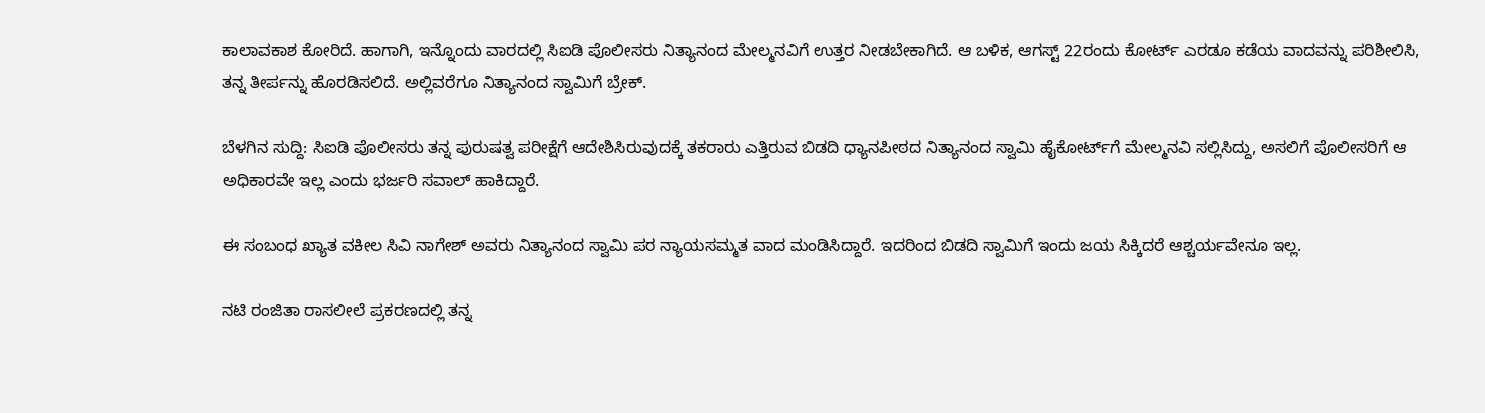ಕಾಲಾವಕಾಶ ಕೋರಿದೆ. ಹಾಗಾಗಿ, ಇನ್ನೊಂದು ವಾರದಲ್ಲಿ ಸಿಐಡಿ ಪೊಲೀಸರು ನಿತ್ಯಾನಂದ ಮೇಲ್ಮನವಿಗೆ ಉತ್ತರ ನೀಡಬೇಕಾಗಿದೆ. ಆ ಬಳಿಕ, ಆಗಸ್ಟ್ 22ರಂದು ಕೋರ್ಟ್ ಎರಡೂ ಕಡೆಯ ವಾದವನ್ನು ಪರಿಶೀಲಿಸಿ, ತನ್ನ ತೀರ್ಪನ್ನು ಹೊರಡಿಸಲಿದೆ. ಅಲ್ಲಿವರೆಗೂ ನಿತ್ಯಾನಂದ ಸ್ವಾಮಿಗೆ ಬ್ರೇಕ್.

ಬೆಳಗಿನ ಸುದ್ದಿ: ಸಿಐಡಿ ಪೊಲೀಸರು ತನ್ನ ಪುರುಷತ್ವ ಪರೀಕ್ಷೆಗೆ ಆದೇಶಿಸಿರುವುದಕ್ಕೆ ತಕರಾರು ಎತ್ತಿರುವ ಬಿಡದಿ ಧ್ಯಾನಪೀಠದ ನಿತ್ಯಾನಂದ ಸ್ವಾಮಿ ಹೈಕೋರ್ಟ್‌ಗೆ ಮೇಲ್ಮನವಿ ಸಲ್ಲಿಸಿದ್ದು, ಅಸಲಿಗೆ ಪೊಲೀಸರಿಗೆ ಆ ಅಧಿಕಾರವೇ ಇಲ್ಲ ಎಂದು ಭರ್ಜರಿ ಸವಾಲ್ ಹಾಕಿದ್ದಾರೆ.

ಈ ಸಂಬಂಧ ಖ್ಯಾತ ವಕೀಲ ಸಿವಿ ನಾಗೇಶ್ ಅವರು ನಿತ್ಯಾನಂದ ಸ್ವಾಮಿ ಪರ ನ್ಯಾಯಸಮ್ಮತ ವಾದ ಮಂಡಿಸಿದ್ದಾರೆ. ಇದರಿಂದ ಬಿಡದಿ ಸ್ವಾಮಿಗೆ ಇಂದು ಜಯ ಸಿಕ್ಕಿದರೆ ಆಶ್ಚರ್ಯವೇನೂ ಇಲ್ಲ.

ನಟಿ ರಂಜಿತಾ ರಾಸಲೀಲೆ ಪ್ರಕರಣದಲ್ಲಿ ತನ್ನ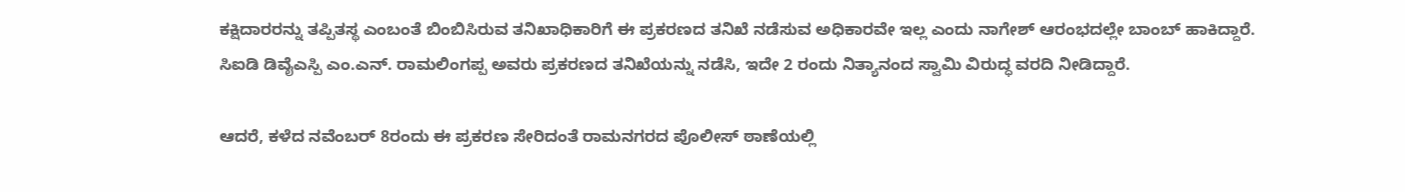ಕಕ್ಷಿದಾರರನ್ನು ತಪ್ಪಿತಸ್ಥ ಎಂಬಂತೆ ಬಿಂಬಿಸಿರುವ ತನಿಖಾಧಿಕಾರಿಗೆ ಈ ಪ್ರಕರಣದ ತನಿಖೆ ನಡೆಸುವ ಅಧಿಕಾರವೇ ಇಲ್ಲ ಎಂದು ನಾಗೇಶ್ ಆರಂಭದಲ್ಲೇ ಬಾಂಬ್ ಹಾಕಿದ್ದಾರೆ. ಸಿಐಡಿ ಡಿವೈಎಸ್ಪಿ ಎಂ.ಎನ್. ರಾಮಲಿಂಗಪ್ಪ ಅವರು ಪ್ರಕರಣದ ತನಿಖೆಯನ್ನು ನಡೆಸಿ, ಇದೇ 2 ರಂದು ನಿತ್ಯಾನಂದ ಸ್ವಾಮಿ ವಿರುದ್ಧ ವರದಿ ನೀಡಿದ್ದಾರೆ.

ಆದರೆ, ಕಳೆದ ನವೆಂಬರ್ 8ರಂದು ಈ ಪ್ರಕರಣ ಸೇರಿದಂತೆ ರಾಮನಗರದ ಪೊಲೀಸ್ ಠಾಣೆಯಲ್ಲಿ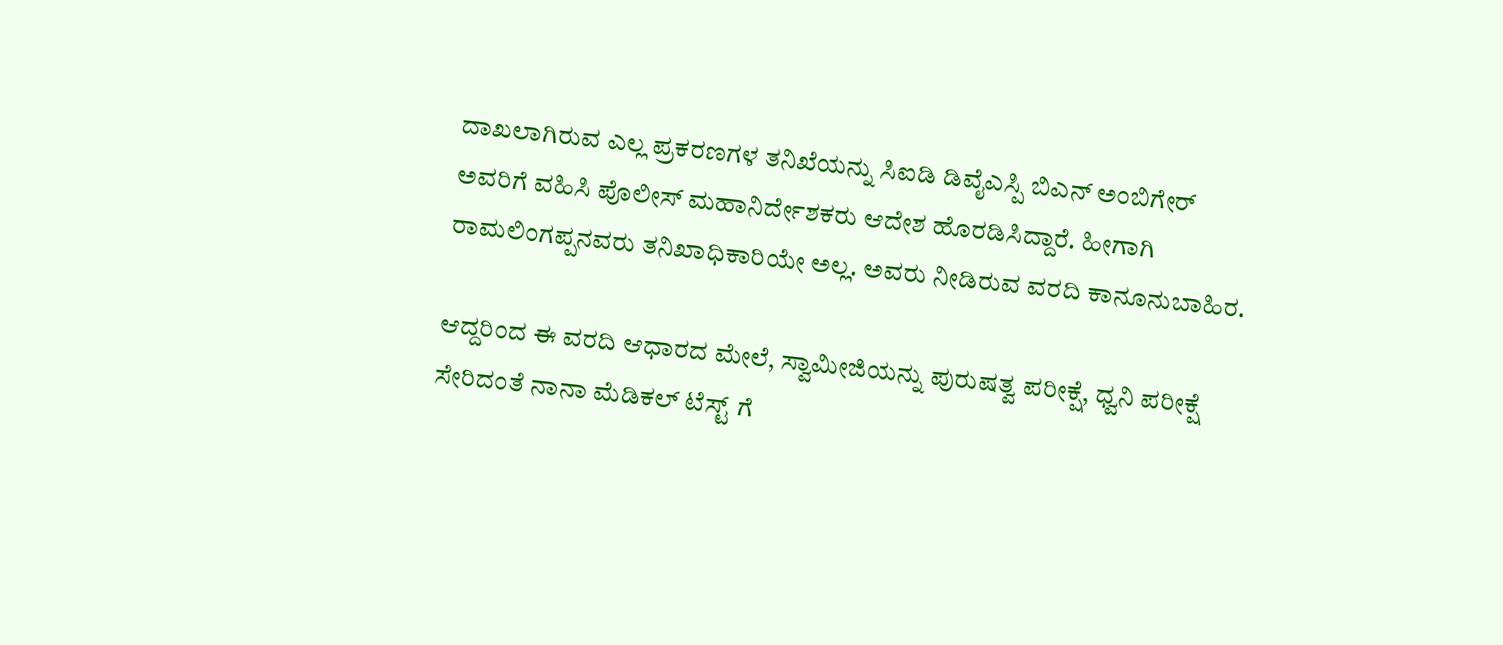ದಾಖಲಾಗಿರುವ ಎಲ್ಲ ಪ್ರಕರಣಗಳ ತನಿಖೆಯನ್ನು ಸಿಐಡಿ ಡಿವೈಎಸ್ಪಿ ಬಿಎನ್ ಅಂಬಿಗೇರ್ ಅವರಿಗೆ ವಹಿಸಿ ಪೊಲೀಸ್ ಮಹಾನಿರ್ದೇಶಕರು ಆದೇಶ ಹೊರಡಿಸಿದ್ದಾರೆ. ಹೀಗಾಗಿ ರಾಮಲಿಂಗಪ್ಪನವರು ತನಿಖಾಧಿಕಾರಿಯೇ ಅಲ್ಲ. ಅವರು ನೀಡಿರುವ ವರದಿ ಕಾನೂನುಬಾಹಿರ.

ಆದ್ದರಿಂದ ಈ ವರದಿ ಆಧಾರದ ಮೇಲೆ, ಸ್ವಾಮೀಜಿಯನ್ನು ಪುರುಷತ್ವ ಪರೀಕ್ಷೆ, ಧ್ವನಿ ಪರೀಕ್ಷೆ ಸೇರಿದಂತೆ ನಾನಾ ಮೆಡಿಕಲ್ ಟೆಸ್ಟ್ ಗೆ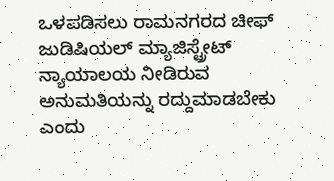ಒಳಪಡಿಸಲು ರಾಮನಗರದ ಚೀಫ್ ಜುಡಿಷಿಯಲ್ ಮ್ಯಾಜಿಸ್ಟ್ರೇಟ್ ನ್ಯಾಯಾಲಯ ನೀಡಿರುವ ಅನುಮತಿಯನ್ನು ರದ್ದುಮಾಡಬೇಕು ಎಂದು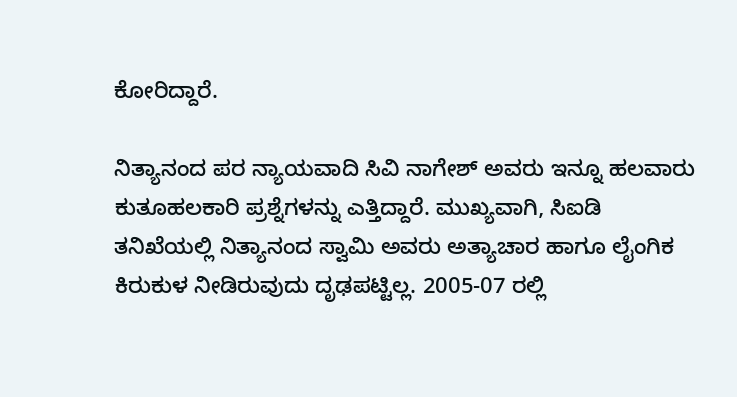ಕೋರಿದ್ದಾರೆ.

ನಿತ್ಯಾನಂದ ಪರ ನ್ಯಾಯವಾದಿ ಸಿವಿ ನಾಗೇಶ್ ಅವರು ಇನ್ನೂ ಹಲವಾರು ಕುತೂಹಲಕಾರಿ ಪ್ರಶ್ನೆಗಳನ್ನು ಎತ್ತಿದ್ದಾರೆ. ಮುಖ್ಯವಾಗಿ, ಸಿಐಡಿ ತನಿಖೆಯಲ್ಲಿ ನಿತ್ಯಾನಂದ ಸ್ವಾಮಿ ಅವರು ಅತ್ಯಾಚಾರ ಹಾಗೂ ಲೈಂಗಿಕ ಕಿರುಕುಳ ನೀಡಿರುವುದು ದೃಢ‌ಪಟ್ಟಿಲ್ಲ. 2005-07 ರಲ್ಲಿ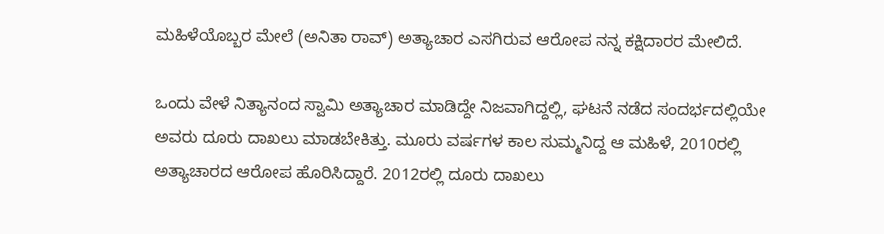ಮಹಿಳೆಯೊಬ್ಬರ ಮೇಲೆ (ಅನಿತಾ ರಾವ್) ಅತ್ಯಾಚಾರ ಎಸಗಿರುವ ಆರೋಪ ನನ್ನ ಕಕ್ಷಿದಾರರ ಮೇಲಿದೆ.

ಒಂದು ವೇಳೆ ನಿತ್ಯಾನಂದ ಸ್ವಾಮಿ ಅತ್ಯಾಚಾರ ಮಾಡಿದ್ದೇ ನಿಜವಾಗಿದ್ದಲ್ಲಿ, ಘಟನೆ ನಡೆದ ಸಂದರ್ಭದಲ್ಲಿಯೇ ಅವರು ದೂರು ದಾಖಲು ಮಾಡಬೇಕಿತ್ತು. ಮೂರು ವರ್ಷಗಳ ಕಾಲ ಸುಮ್ಮನಿದ್ದ ಆ ಮಹಿಳೆ, 2010ರಲ್ಲಿ ಅತ್ಯಾಚಾರದ ಆರೋಪ ಹೊರಿಸಿದ್ದಾರೆ. 2012ರಲ್ಲಿ ದೂರು ದಾಖಲು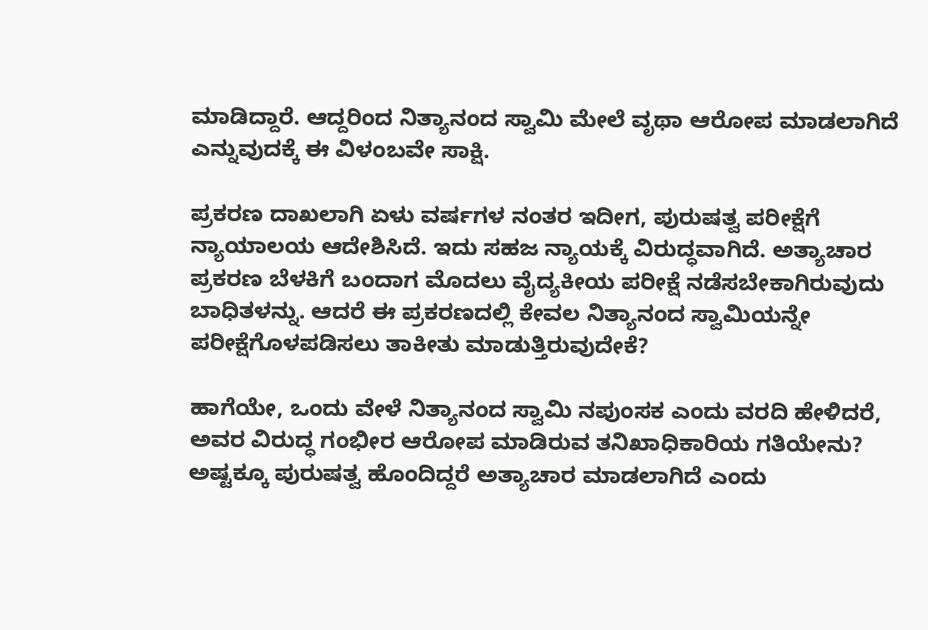ಮಾಡಿದ್ದಾರೆ. ಆದ್ದರಿಂದ ನಿತ್ಯಾನಂದ ಸ್ವಾಮಿ ಮೇಲೆ ವೃಥಾ ಆರೋಪ ಮಾಡಲಾಗಿದೆ ಎನ್ನುವುದಕ್ಕೆ ಈ ವಿಳಂಬವೇ ಸಾಕ್ಷಿ.

ಪ್ರಕರಣ ದಾಖಲಾಗಿ ಏಳು ವರ್ಷಗಳ ನಂತರ ಇದೀಗ, ಪುರುಷತ್ವ ಪರೀಕ್ಷೆಗೆ ನ್ಯಾಯಾಲಯ ಆದೇಶಿಸಿದೆ. ಇದು ಸಹಜ ನ್ಯಾಯಕ್ಕೆ ವಿರುದ್ಧವಾಗಿದೆ. ಅತ್ಯಾಚಾರ ಪ್ರಕರಣ ಬೆಳಕಿಗೆ ಬಂದಾಗ ಮೊದಲು ವೈದ್ಯಕೀಯ ಪರೀಕ್ಷೆ ನಡೆಸಬೇಕಾಗಿರುವುದು ಬಾಧಿತಳನ್ನು. ಆದರೆ ಈ ಪ್ರಕರಣದಲ್ಲಿ ಕೇವಲ ನಿತ್ಯಾನಂದ ಸ್ವಾಮಿಯನ್ನೇ ಪರೀಕ್ಷೆಗೊಳಪಡಿಸಲು ತಾಕೀತು ಮಾಡುತ್ತಿರುವುದೇಕೆ?

ಹಾಗೆಯೇ, ಒಂದು ವೇಳೆ ನಿತ್ಯಾನಂದ ಸ್ವಾಮಿ ನಪುಂಸಕ ಎಂದು ವರದಿ ಹೇಳಿದರೆ, ಅವರ ವಿರುದ್ಧ ಗಂಭೀರ ಆರೋಪ ಮಾಡಿರುವ ತನಿಖಾಧಿಕಾರಿಯ ಗತಿಯೇನು? ಅಷ್ಟಕ್ಕೂ ಪುರುಷತ್ವ ಹೊಂದಿದ್ದರೆ ಅತ್ಯಾಚಾರ ಮಾಡಲಾಗಿದೆ ಎಂದು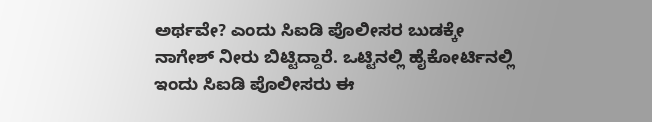ಅರ್ಥವೇ? ಎಂದು ಸಿಐಡಿ ಪೊಲೀಸರ ಬುಡಕ್ಕೇ ನಾಗೇಶ್ ನೀರು ಬಿಟ್ಟಿದ್ದಾರೆ. ಒಟ್ಟಿನಲ್ಲಿ ಹೈಕೋರ್ಟಿನಲ್ಲಿ ಇಂದು ಸಿಐಡಿ ಪೊಲೀಸರು ಈ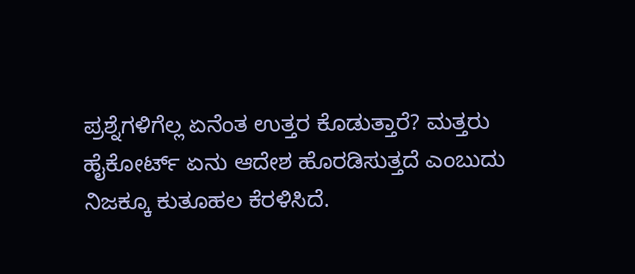ಪ್ರಶ್ನೆಗಳಿಗೆಲ್ಲ ಏನೆಂತ ಉತ್ತರ ಕೊಡುತ್ತಾರೆ? ಮತ್ತರು ಹೈಕೋರ್ಟ್ ಏನು ಆದೇಶ ಹೊರಡಿಸುತ್ತದೆ ಎಂಬುದು ನಿಜಕ್ಕೂ ಕುತೂಹಲ ಕೆರಳಿಸಿದೆ.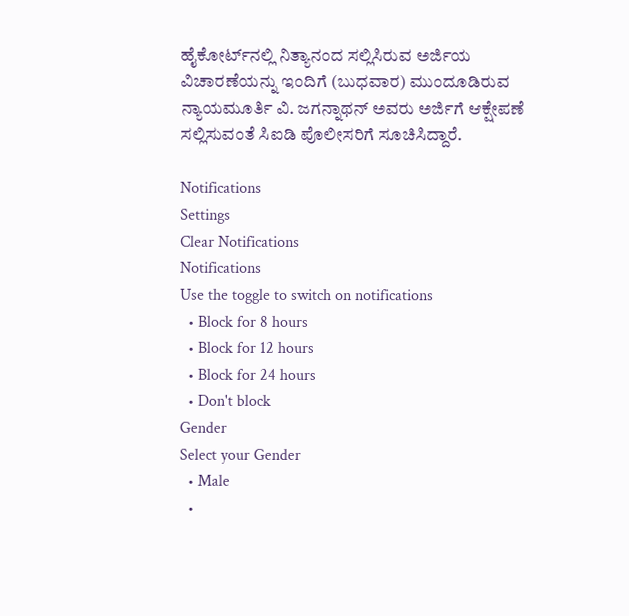ಹೈಕೋರ್ಟ್‌ನಲ್ಲಿ ನಿತ್ಯಾನಂದ ಸಲ್ಲಿಸಿರುವ ಅರ್ಜಿಯ ವಿಚಾರಣೆಯನ್ನು ಇಂದಿಗೆ (ಬುಧವಾರ) ಮುಂದೂಡಿರುವ ನ್ಯಾಯಮೂರ್ತಿ ವಿ. ಜಗನ್ನಾಥನ್ ಅವರು ಅರ್ಜಿಗೆ ಆಕ್ಷೇಪಣೆ ಸಲ್ಲಿಸುವಂತೆ ಸಿಐಡಿ ಪೊಲೀಸರಿಗೆ ಸೂಚಿಸಿದ್ದಾರೆ.

Notifications
Settings
Clear Notifications
Notifications
Use the toggle to switch on notifications
  • Block for 8 hours
  • Block for 12 hours
  • Block for 24 hours
  • Don't block
Gender
Select your Gender
  • Male
  •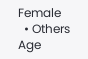Female
  • Others
Age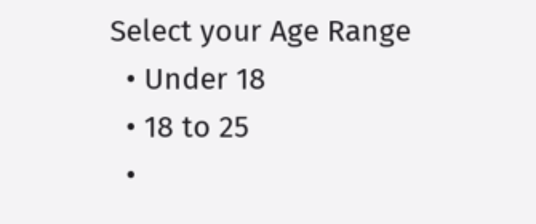Select your Age Range
  • Under 18
  • 18 to 25
  •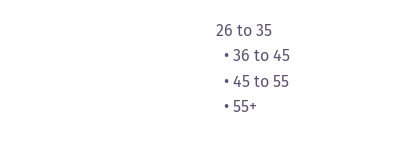26 to 35
  • 36 to 45
  • 45 to 55
  • 55+